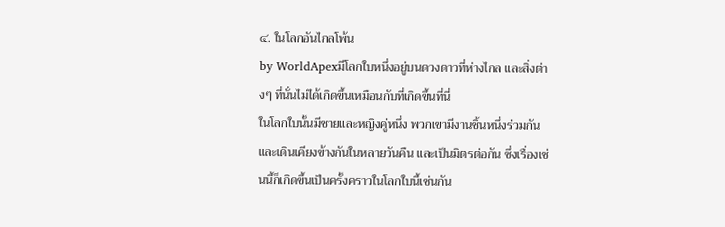๔. ในโลกอันไกลโพ้น
by WorldApexมีโลกใบหนึ่งอยู่บนดวงดาวที่ห่างไกล และสิ่งต่างๆ ที่นั่นไม่ได้เกิดขึ้นเหมือนกับที่เกิดขึ้นที่นี่
ในโลกใบนั้นมีชายและหญิงคู่หนึ่ง พวกเขามีงานชิ้นหนึ่งร่วมกัน และเดินเคียงข้างกันในหลายวันคืน และเป็นมิตรต่อกัน ซึ่งเรื่องเช่นนี้ก็เกิดขึ้นเป็นครั้งคราวในโลกใบนี้เช่นกัน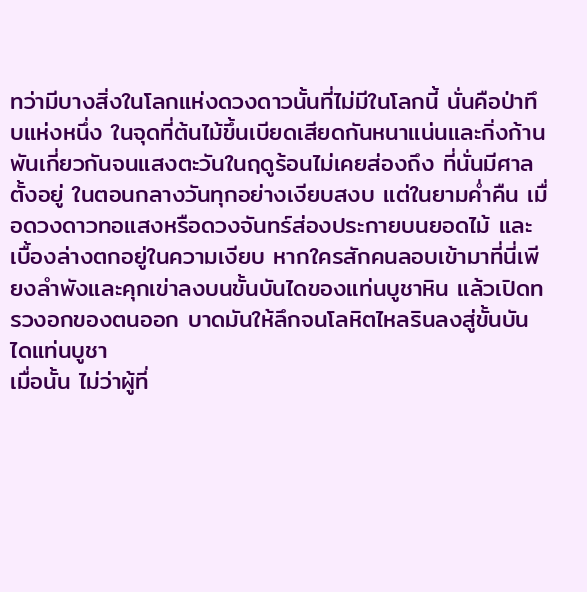ทว่ามีบางสิ่งในโลกแห่งดวงดาวนั้นที่ไม่มีในโลกนี้ นั่นคือป่าทึบแห่งหนึ่ง ในจุดที่ต้นไม้ขึ้นเบียดเสียดกันหนาแน่นและกิ่งก้านพันเกี่ยวกันจนแสงตะวันในฤดูร้อนไม่เคยส่องถึง ที่นั่นมีศาลตั้งอยู่ ในตอนกลางวันทุกอย่างเงียบสงบ แต่ในยามค่ำคืน เมื่อดวงดาวทอแสงหรือดวงจันทร์ส่องประกายบนยอดไม้ และเบื้องล่างตกอยู่ในความเงียบ หากใครสักคนลอบเข้ามาที่นี่เพียงลำพังและคุกเข่าลงบนขั้นบันไดของแท่นบูชาหิน แล้วเปิดทรวงอกของตนออก บาดมันให้ลึกจนโลหิตไหลรินลงสู่ขั้นบันไดแท่นบูชา
เมื่อนั้น ไม่ว่าผู้ที่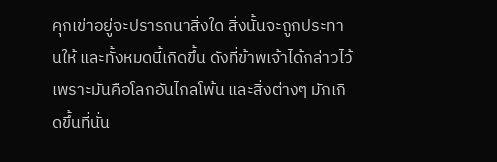คุกเข่าอยู่จะปรารถนาสิ่งใด สิ่งนั้นจะถูกประทานให้ และทั้งหมดนี้เกิดขึ้น ดังที่ข้าพเจ้าได้กล่าวไว้ เพราะมันคือโลกอันไกลโพ้น และสิ่งต่างๆ มักเกิดขึ้นที่นั่น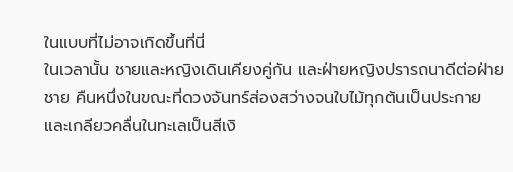ในแบบที่ไม่อาจเกิดขึ้นที่นี่
ในเวลานั้น ชายและหญิงเดินเคียงคู่กัน และฝ่ายหญิงปรารถนาดีต่อฝ่ายชาย คืนหนึ่งในขณะที่ดวงจันทร์ส่องสว่างจนใบไม้ทุกต้นเป็นประกาย และเกลียวคลื่นในทะเลเป็นสีเงิ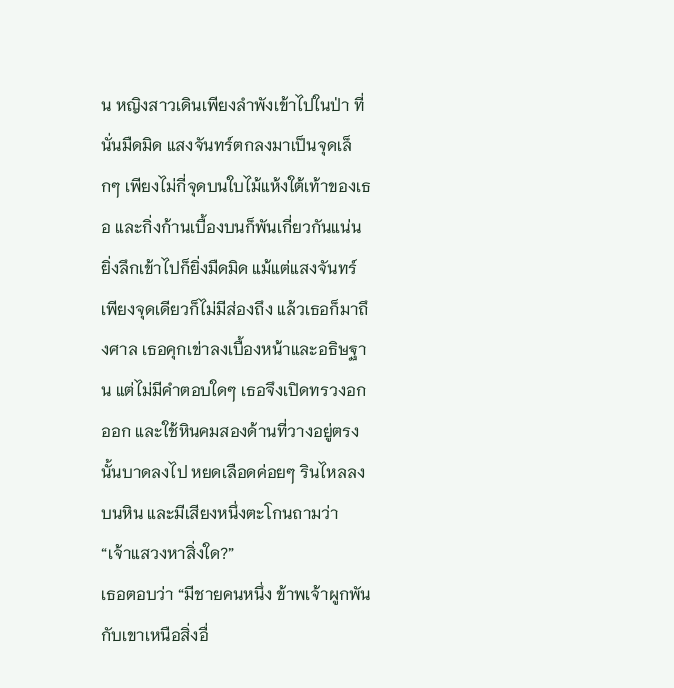น หญิงสาวเดินเพียงลำพังเข้าไปในป่า ที่นั่นมืดมิด แสงจันทร์ตกลงมาเป็นจุดเล็กๆ เพียงไม่กี่จุดบนใบไม้แห้งใต้เท้าของเธอ และกิ่งก้านเบื้องบนก็พันเกี่ยวกันแน่น ยิ่งลึกเข้าไปก็ยิ่งมืดมิด แม้แต่แสงจันทร์เพียงจุดเดียวก็ไม่มีส่องถึง แล้วเธอก็มาถึงศาล เธอคุกเข่าลงเบื้องหน้าและอธิษฐาน แต่ไม่มีคำตอบใดๆ เธอจึงเปิดทรวงอกออก และใช้หินคมสองด้านที่วางอยู่ตรงนั้นบาดลงไป หยดเลือดค่อยๆ รินไหลลงบนหิน และมีเสียงหนึ่งตะโกนถามว่า “เจ้าแสวงหาสิ่งใด?”
เธอตอบว่า “มีชายคนหนึ่ง ข้าพเจ้าผูกพันกับเขาเหนือสิ่งอื่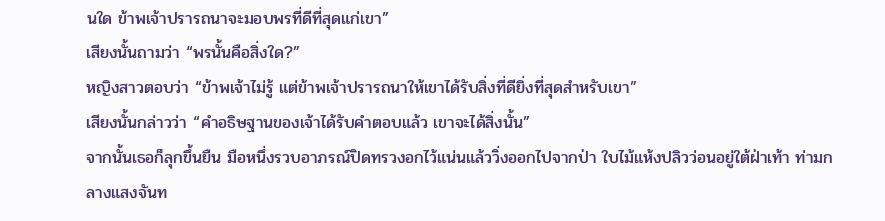นใด ข้าพเจ้าปรารถนาจะมอบพรที่ดีที่สุดแก่เขา”
เสียงนั้นถามว่า “พรนั้นคือสิ่งใด?”
หญิงสาวตอบว่า “ข้าพเจ้าไม่รู้ แต่ข้าพเจ้าปรารถนาให้เขาได้รับสิ่งที่ดียิ่งที่สุดสำหรับเขา”
เสียงนั้นกล่าวว่า “คำอธิษฐานของเจ้าได้รับคำตอบแล้ว เขาจะได้สิ่งนั้น”
จากนั้นเธอก็ลุกขึ้นยืน มือหนึ่งรวบอาภรณ์ปิดทรวงอกไว้แน่นแล้ววิ่งออกไปจากป่า ใบไม้แห้งปลิวว่อนอยู่ใต้ฝ่าเท้า ท่ามกลางแสงจันท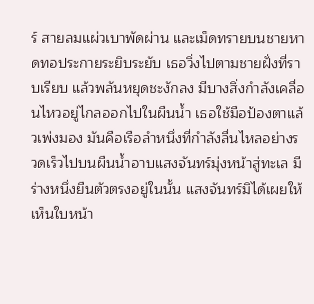ร์ สายลมแผ่วเบาพัดผ่าน และเม็ดทรายบนชายหาดทอประกายระยิบระยับ เธอวิ่งไปตามชายฝั่งที่ราบเรียบ แล้วพลันหยุดชะงักลง มีบางสิ่งกำลังเคลื่อนไหวอยู่ไกลออกไปในผืนน้ำ เธอใช้มือป้องตาแล้วเพ่งมอง มันคือเรือลำหนึ่งที่กำลังลื่นไหลอย่างรวดเร็วไปบนผืนน้ำอาบแสงจันทร์มุ่งหน้าสู่ทะเล มีร่างหนึ่งยืนตัวตรงอยู่ในนั้น แสงจันทร์มิได้เผยให้เห็นใบหน้า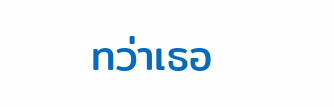ทว่าเธอ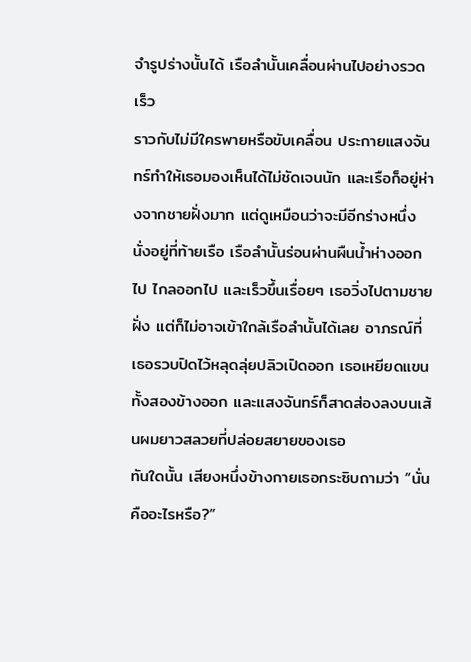จำรูปร่างนั้นได้ เรือลำนั้นเคลื่อนผ่านไปอย่างรวดเร็ว
ราวกับไม่มีใครพายหรือขับเคลื่อน ประกายแสงจันทร์ทำให้เธอมองเห็นได้ไม่ชัดเจนนัก และเรือก็อยู่ห่างจากชายฝั่งมาก แต่ดูเหมือนว่าจะมีอีกร่างหนึ่งนั่งอยู่ที่ท้ายเรือ เรือลำนั้นร่อนผ่านผืนน้ำห่างออกไป ไกลออกไป และเร็วขึ้นเรื่อยๆ เธอวิ่งไปตามชายฝั่ง แต่ก็ไม่อาจเข้าใกล้เรือลำนั้นได้เลย อาภรณ์ที่เธอรวบปิดไว้หลุดลุ่ยปลิวเปิดออก เธอเหยียดแขนทั้งสองข้างออก และแสงจันทร์ก็สาดส่องลงบนเส้นผมยาวสลวยที่ปล่อยสยายของเธอ
ทันใดนั้น เสียงหนึ่งข้างกายเธอกระซิบถามว่า “นั่นคืออะไรหรือ?”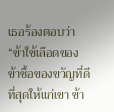เธอร้องตอบว่า “ข้าใช้เลือดของข้าซื้อของขวัญที่ดีที่สุดให้แก่เขา ข้า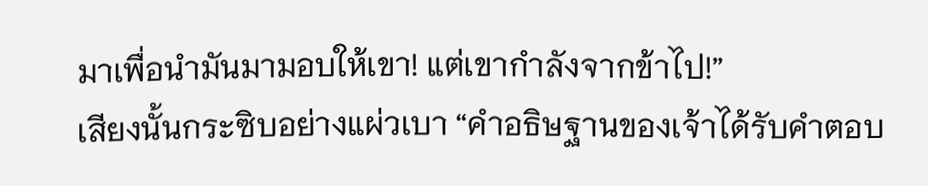มาเพื่อนำมันมามอบให้เขา! แต่เขากำลังจากข้าไป!”
เสียงนั้นกระซิบอย่างแผ่วเบา “คำอธิษฐานของเจ้าได้รับคำตอบ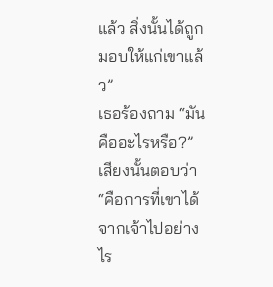แล้ว สิ่งนั้นได้ถูกมอบให้แก่เขาแล้ว”
เธอร้องถาม “มันคืออะไรหรือ?”
เสียงนั้นตอบว่า “คือการที่เขาได้จากเจ้าไปอย่างไร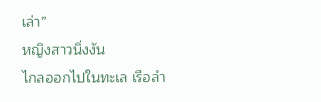เล่า”
หญิงสาวนิ่งงัน
ไกลออกไปในทะเล เรือลำ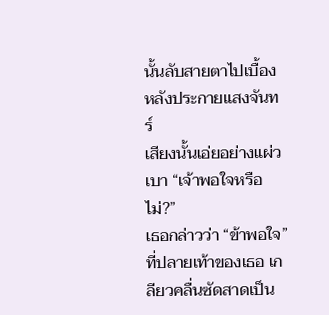นั้นลับสายตาไปเบื้องหลังประกายแสงจันทร์
เสียงนั้นเอ่ยอย่างแผ่วเบา “เจ้าพอใจหรือไม่?”
เธอกล่าวว่า “ข้าพอใจ”
ที่ปลายเท้าของเธอ เกลียวคลื่นซัดสาดเป็น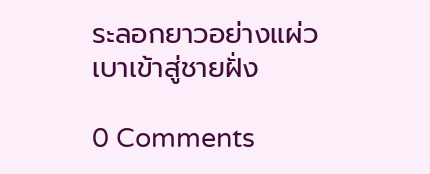ระลอกยาวอย่างแผ่วเบาเข้าสู่ชายฝั่ง

0 Comments